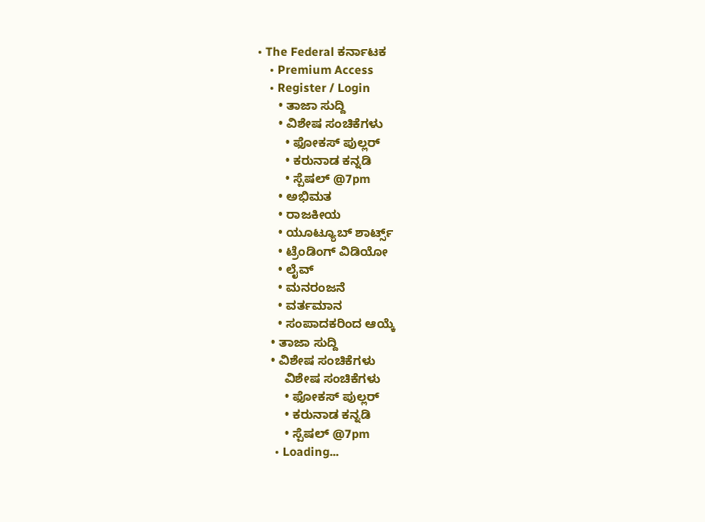• The Federal ಕರ್ನಾಟಕ
    • Premium Access
    • Register / Login
      • ತಾಜಾ ಸುದ್ದಿ
      • ವಿಶೇಷ ಸಂಚಿಕೆಗಳು
        • ಫೋಕಸ್‌ ಪುಲ್ಲರ್‌
        • ಕರುನಾಡ ಕನ್ನಡಿ
        • ಸ್ಪೆಷಲ್‌ @7pm
      • ಅಭಿಮತ
      • ರಾಜಕೀಯ
      • ಯೂಟ್ಯೂಬ್‌ ಶಾರ್ಟ್ಸ್‌
      • ಟ್ರೆಂಡಿಂಗ್‌ ವಿಡಿಯೋ
      • ಲೈವ್‌
      • ಮನರಂಜನೆ
      • ವರ್ತಮಾನ
      • ಸಂಪಾದಕರಿಂದ ಆಯ್ಕೆ
    • ತಾಜಾ ಸುದ್ದಿ
    • ವಿಶೇಷ ಸಂಚಿಕೆಗಳು
        ವಿಶೇಷ ಸಂಚಿಕೆಗಳು
        • ಫೋಕಸ್‌ ಪುಲ್ಲರ್‌
        • ಕರುನಾಡ ಕನ್ನಡಿ
        • ಸ್ಪೆಷಲ್‌ @7pm
      • Loading...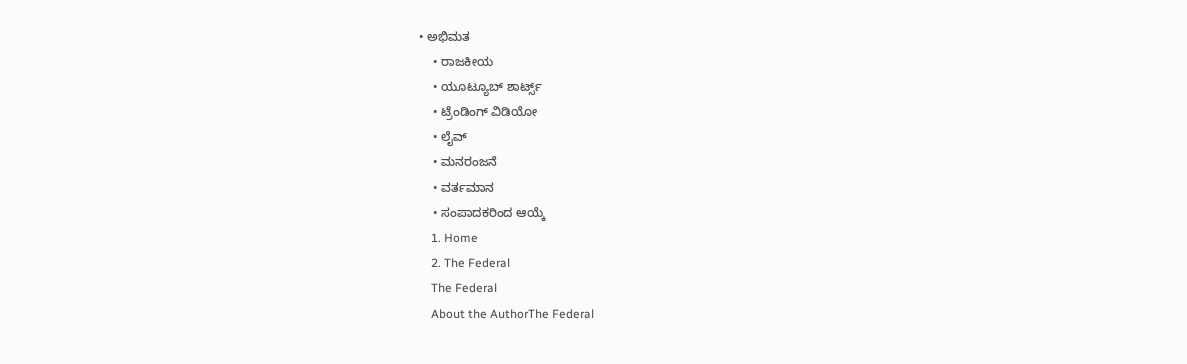• ಅಭಿಮತ
    • ರಾಜಕೀಯ
    • ಯೂಟ್ಯೂಬ್‌ ಶಾರ್ಟ್ಸ್‌
    • ಟ್ರೆಂಡಿಂಗ್‌ ವಿಡಿಯೋ
    • ಲೈವ್‌
    • ಮನರಂಜನೆ
    • ವರ್ತಮಾನ
    • ಸಂಪಾದಕರಿಂದ ಆಯ್ಕೆ
    1. Home
    2. The Federal
    The Federal
    About the AuthorThe Federal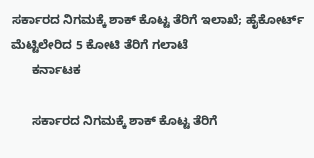ಸರ್ಕಾರದ ನಿಗಮಕ್ಕೆ ಶಾಕ್ ಕೊಟ್ಟ ತೆರಿಗೆ ಇಲಾಖೆ; ಹೈಕೋರ್ಟ್‌ ಮೆಟ್ಟಿಲೇರಿದ 5 ಕೋಟಿ ತೆರಿಗೆ ಗಲಾಟೆ
      ಕರ್ನಾಟಕ

      ಸರ್ಕಾರದ ನಿಗಮಕ್ಕೆ ಶಾಕ್ ಕೊಟ್ಟ ತೆರಿಗೆ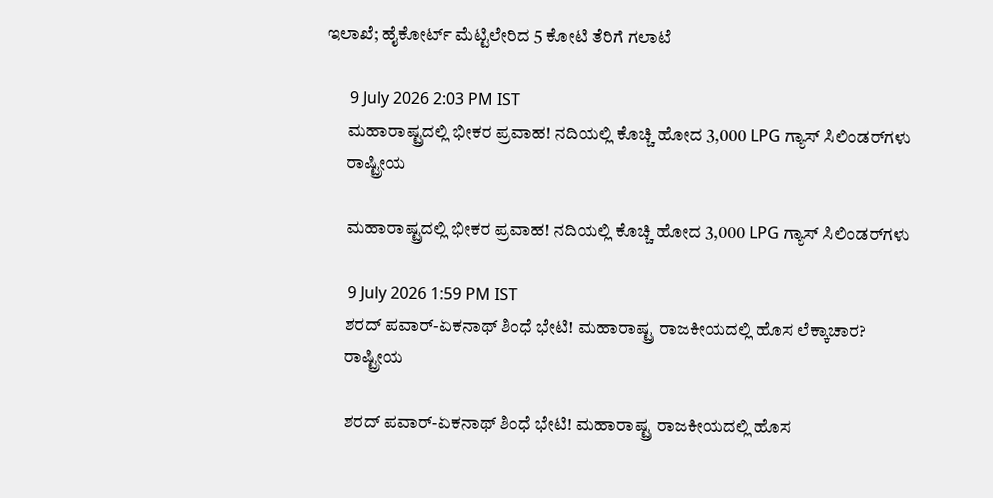ಇಲಾಖೆ; ಹೈಕೋರ್ಟ್‌ ಮೆಟ್ಟಿಲೇರಿದ 5 ಕೋಟಿ ತೆರಿಗೆ ಗಲಾಟೆ

      9 July 2026 2:03 PM IST
      ಮಹಾರಾಷ್ಟ್ರದಲ್ಲಿ ಭೀಕರ ಪ್ರವಾಹ! ನದಿಯಲ್ಲಿ ಕೊಚ್ಚಿ ಹೋದ 3,000 LPG ಗ್ಯಾಸ್ ಸಿಲಿಂಡರ್‌ಗಳು
      ರಾಷ್ಟ್ರೀಯ

      ಮಹಾರಾಷ್ಟ್ರದಲ್ಲಿ ಭೀಕರ ಪ್ರವಾಹ! ನದಿಯಲ್ಲಿ ಕೊಚ್ಚಿ ಹೋದ 3,000 LPG ಗ್ಯಾಸ್ ಸಿಲಿಂಡರ್‌ಗಳು

      9 July 2026 1:59 PM IST
      ಶರದ್ ಪವಾರ್-ಏಕನಾಥ್ ಶಿಂಧೆ ಭೇಟಿ! ಮಹಾರಾಷ್ಟ್ರ ರಾಜಕೀಯದಲ್ಲಿ ಹೊಸ ಲೆಕ್ಕಾಚಾರ?
      ರಾಷ್ಟ್ರೀಯ

      ಶರದ್ ಪವಾರ್-ಏಕನಾಥ್ ಶಿಂಧೆ ಭೇಟಿ! ಮಹಾರಾಷ್ಟ್ರ ರಾಜಕೀಯದಲ್ಲಿ ಹೊಸ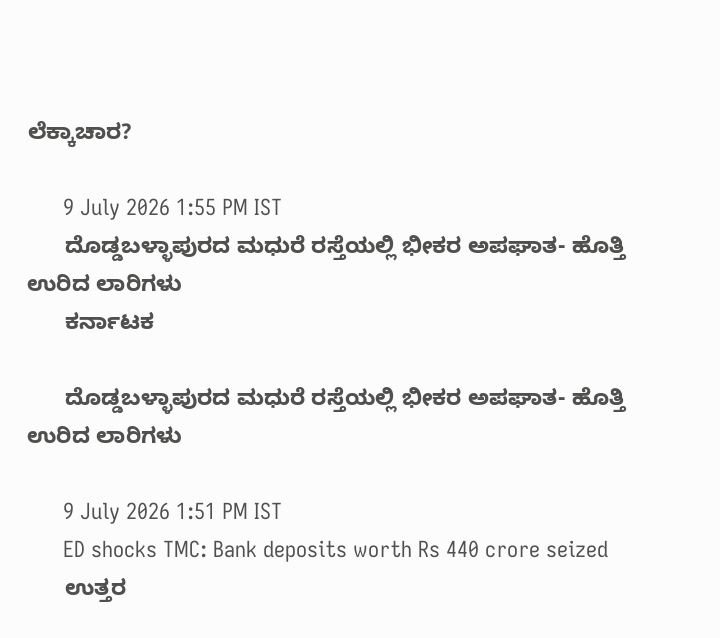ಲೆಕ್ಕಾಚಾರ?

      9 July 2026 1:55 PM IST
      ದೊಡ್ಡಬಳ್ಳಾಪುರದ ಮಧುರೆ ರಸ್ತೆಯಲ್ಲಿ ಭೀಕರ ಅಪಘಾತ- ಹೊತ್ತಿ ಉರಿದ ಲಾರಿಗಳು
      ಕರ್ನಾಟಕ

      ದೊಡ್ಡಬಳ್ಳಾಪುರದ ಮಧುರೆ ರಸ್ತೆಯಲ್ಲಿ ಭೀಕರ ಅಪಘಾತ- ಹೊತ್ತಿ ಉರಿದ ಲಾರಿಗಳು

      9 July 2026 1:51 PM IST
      ED shocks TMC: Bank deposits worth Rs 440 crore seized
      ಉತ್ತರ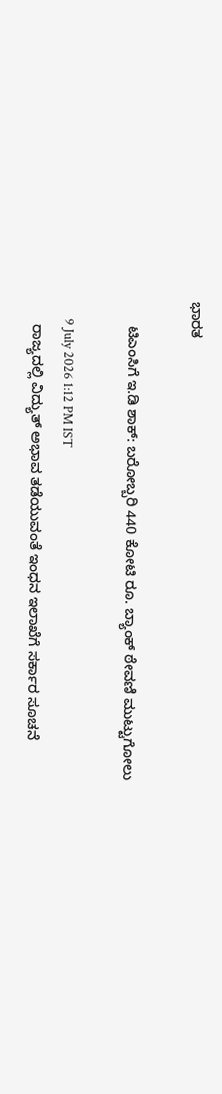ಭಾರತ

      ಟಿಎಂಸಿಗೆ ಇ.ಡಿ ಶಾಕ್: ಬರೋಬ್ಬರಿ 440 ಕೋಟಿ ರೂ. ಬ್ಯಾಂಕ್ ಠೇವಣಿ ಮುಟ್ಟುಗೋಲು

      9 July 2026 1:12 PM IST
      ರಾಜ್ಯದಲ್ಲಿ ವಿದ್ಯುತ್ ಅಭಾವ ತಡೆಯುವಂತೆ ಇಂಧನ ಇಲಾಖೆಗೆ ಸರ್ಕಾರ ಸೂಚನೆ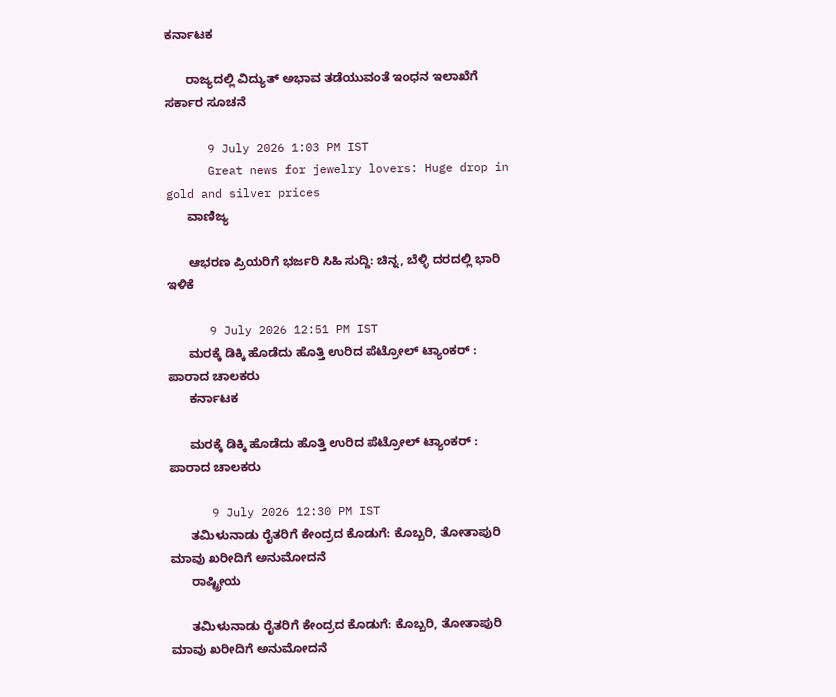ಕರ್ನಾಟಕ

      ರಾಜ್ಯದಲ್ಲಿ ವಿದ್ಯುತ್ ಅಭಾವ ತಡೆಯುವಂತೆ ಇಂಧನ ಇಲಾಖೆಗೆ ಸರ್ಕಾರ ಸೂಚನೆ

      9 July 2026 1:03 PM IST
      Great news for jewelry lovers: Huge drop in gold and silver prices
      ವಾಣಿಜ್ಯ

      ಆಭರಣ ಪ್ರಿಯರಿಗೆ ಭರ್ಜರಿ ಸಿಹಿ ಸುದ್ದಿ: ಚಿನ್ನ, ಬೆಳ್ಳಿ ದರದಲ್ಲಿ ಭಾರಿ ಇಳಿಕೆ

      9 July 2026 12:51 PM IST
      ಮರಕ್ಕೆ ಡಿಕ್ಕಿ ಹೊಡೆದು ಹೊತ್ತಿ ಉರಿದ ಪೆಟ್ರೋಲ್ ಟ್ಯಾಂಕರ್ :  ಪಾರಾದ ಚಾಲಕರು
      ಕರ್ನಾಟಕ

      ಮರಕ್ಕೆ ಡಿಕ್ಕಿ ಹೊಡೆದು ಹೊತ್ತಿ ಉರಿದ ಪೆಟ್ರೋಲ್ ಟ್ಯಾಂಕರ್ : ಪಾರಾದ ಚಾಲಕರು

      9 July 2026 12:30 PM IST
      ತಮಿಳುನಾಡು ರೈತರಿಗೆ ಕೇಂದ್ರದ ಕೊಡುಗೆ: ಕೊಬ್ಬರಿ, ತೋತಾಪುರಿ ಮಾವು ಖರೀದಿಗೆ ಅನುಮೋದನೆ
      ರಾಷ್ಟ್ರೀಯ

      ತಮಿಳುನಾಡು ರೈತರಿಗೆ ಕೇಂದ್ರದ ಕೊಡುಗೆ: ಕೊಬ್ಬರಿ, ತೋತಾಪುರಿ ಮಾವು ಖರೀದಿಗೆ ಅನುಮೋದನೆ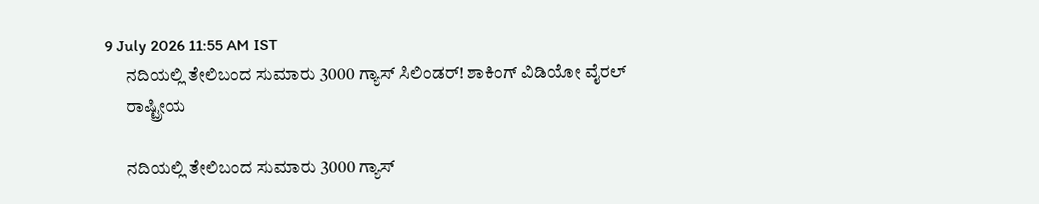9 July 2026 11:55 AM IST
      ನದಿಯಲ್ಲಿ ತೇಲಿಬಂದ ಸುಮಾರು 3000 ಗ್ಯಾಸ್ ಸಿಲಿಂಡರ್! ಶಾಕಿಂಗ್ ವಿಡಿಯೋ ವೈರಲ್‌
      ರಾಷ್ಟ್ರೀಯ

      ನದಿಯಲ್ಲಿ ತೇಲಿಬಂದ ಸುಮಾರು 3000 ಗ್ಯಾಸ್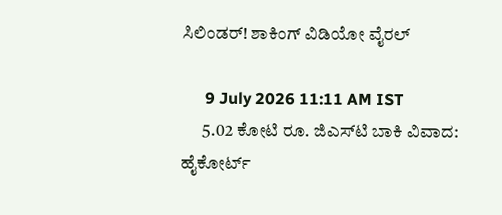ಸಿಲಿಂಡರ್! ಶಾಕಿಂಗ್ ವಿಡಿಯೋ ವೈರಲ್‌

      9 July 2026 11:11 AM IST
      5.02 ಕೋಟಿ ರೂ. ಜಿಎಸ್‌ಟಿ ಬಾಕಿ ವಿವಾದ: ಹೈಕೋರ್ಟ್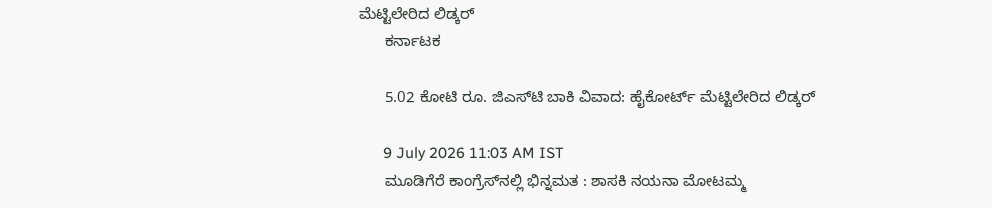ಮೆಟ್ಟಿಲೇರಿದ ಲಿಡ್ಕರ್
      ಕರ್ನಾಟಕ

      5.02 ಕೋಟಿ ರೂ. ಜಿಎಸ್‌ಟಿ ಬಾಕಿ ವಿವಾದ: ಹೈಕೋರ್ಟ್ ಮೆಟ್ಟಿಲೇರಿದ ಲಿಡ್ಕರ್

      9 July 2026 11:03 AM IST
      ಮೂಡಿಗೆರೆ ಕಾಂಗ್ರೆಸ್‌ನಲ್ಲಿ ಭಿನ್ನಮತ : ಶಾಸಕಿ ನಯನಾ ಮೋಟಮ್ಮ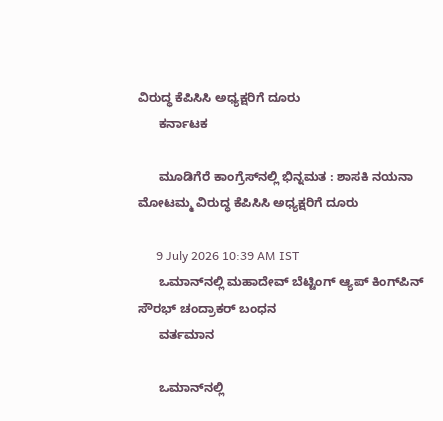ವಿರುದ್ಧ ಕೆಪಿಸಿಸಿ ಅಧ್ಯಕ್ಷರಿಗೆ ದೂರು
      ಕರ್ನಾಟಕ

      ಮೂಡಿಗೆರೆ ಕಾಂಗ್ರೆಸ್‌ನಲ್ಲಿ ಭಿನ್ನಮತ : ಶಾಸಕಿ ನಯನಾ ಮೋಟಮ್ಮ ವಿರುದ್ಧ ಕೆಪಿಸಿಸಿ ಅಧ್ಯಕ್ಷರಿಗೆ ದೂರು

      9 July 2026 10:39 AM IST
      ಒಮಾನ್‌ನಲ್ಲಿ ಮಹಾದೇವ್ ಬೆಟ್ಟಿಂಗ್ ಆ್ಯಪ್ ಕಿಂಗ್‌ಪಿನ್ ಸೌರಭ್ ಚಂದ್ರಾಕರ್ ಬಂಧನ
      ವರ್ತಮಾನ

      ಒಮಾನ್‌ನಲ್ಲಿ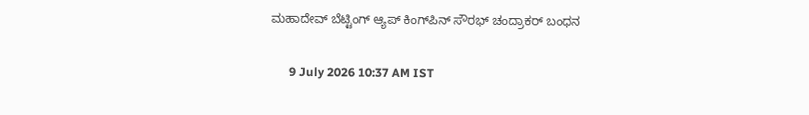ಮಹಾದೇವ್ ಬೆಟ್ಟಿಂಗ್ ಆ್ಯಪ್ ಕಿಂಗ್‌ಪಿನ್ ಸೌರಭ್ ಚಂದ್ರಾಕರ್ ಬಂಧನ

      9 July 2026 10:37 AM IST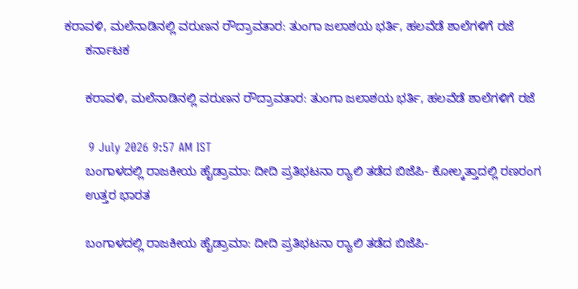ಕರಾವಳಿ, ಮಲೆನಾಡಿನಲ್ಲಿ ವರುಣನ ರೌದ್ರಾವತಾರ: ತುಂಗಾ ಜಲಾಶಯ ಭರ್ತಿ, ಹಲವೆಡೆ ಶಾಲೆಗಳಿಗೆ ರಜೆ
      ಕರ್ನಾಟಕ

      ಕರಾವಳಿ, ಮಲೆನಾಡಿನಲ್ಲಿ ವರುಣನ ರೌದ್ರಾವತಾರ: ತುಂಗಾ ಜಲಾಶಯ ಭರ್ತಿ, ಹಲವೆಡೆ ಶಾಲೆಗಳಿಗೆ ರಜೆ

      9 July 2026 9:57 AM IST
      ಬಂಗಾಳದಲ್ಲಿ ರಾಜಕೀಯ ಹೈಡ್ರಾಮಾ: ದೀದಿ ಪ್ರತಿಭಟನಾ ರ‍್ಯಾಲಿ ತಡೆದ ಬಿಜೆಪಿ- ಕೋಲ್ಕತ್ತಾದಲ್ಲಿ ರಣರಂಗ
      ಉತ್ತರ ಭಾರತ

      ಬಂಗಾಳದಲ್ಲಿ ರಾಜಕೀಯ ಹೈಡ್ರಾಮಾ: ದೀದಿ ಪ್ರತಿಭಟನಾ ರ‍್ಯಾಲಿ ತಡೆದ ಬಿಜೆಪಿ-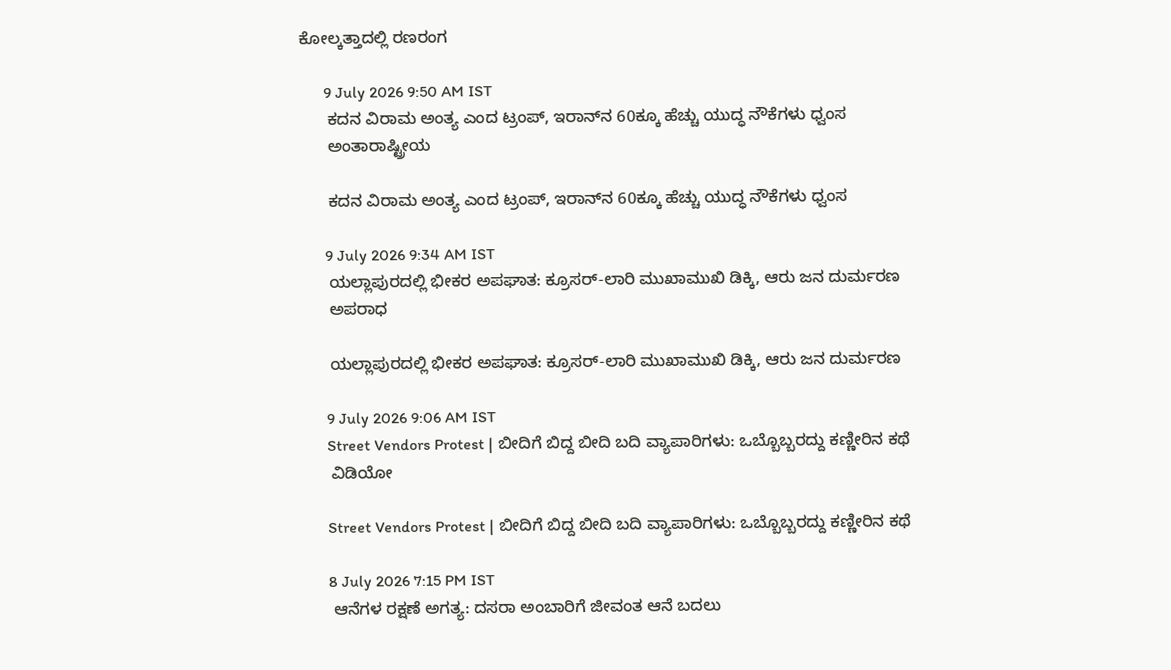ಕೋಲ್ಕತ್ತಾದಲ್ಲಿ ರಣರಂಗ

      9 July 2026 9:50 AM IST
      ಕದನ ವಿರಾಮ ಅಂತ್ಯ ಎಂದ ಟ್ರಂಪ್, ಇರಾನ್‌ನ 60ಕ್ಕೂ ಹೆಚ್ಚು ಯುದ್ಧ ನೌಕೆಗಳು ಧ್ವಂಸ
      ಅಂತಾರಾಷ್ಟ್ರೀಯ

      ಕದನ ವಿರಾಮ ಅಂತ್ಯ ಎಂದ ಟ್ರಂಪ್, ಇರಾನ್‌ನ 60ಕ್ಕೂ ಹೆಚ್ಚು ಯುದ್ಧ ನೌಕೆಗಳು ಧ್ವಂಸ

      9 July 2026 9:34 AM IST
      ಯಲ್ಲಾಪುರದಲ್ಲಿ ಭೀಕರ ಅಪಘಾತ: ಕ್ರೂಸರ್-ಲಾರಿ ಮುಖಾಮುಖಿ ಡಿಕ್ಕಿ, ಆರು ಜನ ದುರ್ಮರಣ
      ಅಪರಾಧ

      ಯಲ್ಲಾಪುರದಲ್ಲಿ ಭೀಕರ ಅಪಘಾತ: ಕ್ರೂಸರ್-ಲಾರಿ ಮುಖಾಮುಖಿ ಡಿಕ್ಕಿ, ಆರು ಜನ ದುರ್ಮರಣ

      9 July 2026 9:06 AM IST
      Street Vendors Protest | ಬೀದಿಗೆ ಬಿದ್ದ ಬೀದಿ ಬದಿ ವ್ಯಾಪಾರಿಗಳು: ಒಬ್ಬೊಬ್ಬರದ್ದು ಕಣ್ಣೀರಿನ ಕಥೆ
      ವಿಡಿಯೋ

      Street Vendors Protest | ಬೀದಿಗೆ ಬಿದ್ದ ಬೀದಿ ಬದಿ ವ್ಯಾಪಾರಿಗಳು: ಒಬ್ಬೊಬ್ಬರದ್ದು ಕಣ್ಣೀರಿನ ಕಥೆ

      8 July 2026 7:15 PM IST
      ಆನೆಗಳ ರಕ್ಷಣೆ ಅಗತ್ಯ: ದಸರಾ ಅಂಬಾರಿಗೆ ಜೀವಂತ ಆನೆ ಬದಲು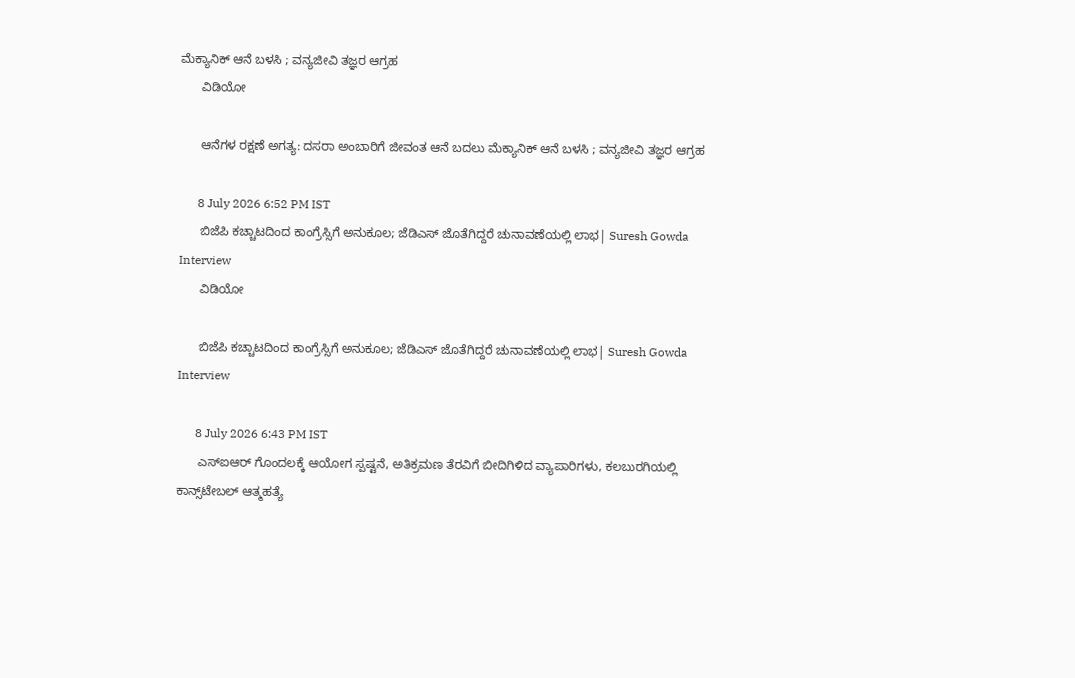ಮೆಕ್ಯಾನಿಕ್ ಆನೆ ಬಳಸಿ ; ವನ್ಯಜೀವಿ ತಜ್ಞರ ಆಗ್ರಹ
      ವಿಡಿಯೋ

      ಆನೆಗಳ ರಕ್ಷಣೆ ಅಗತ್ಯ: ದಸರಾ ಅಂಬಾರಿಗೆ ಜೀವಂತ ಆನೆ ಬದಲು ಮೆಕ್ಯಾನಿಕ್ ಆನೆ ಬಳಸಿ ; ವನ್ಯಜೀವಿ ತಜ್ಞರ ಆಗ್ರಹ

      8 July 2026 6:52 PM IST
      ಬಿಜೆಪಿ ಕಚ್ಚಾಟದಿಂದ ಕಾಂಗ್ರೆಸ್ಸಿಗೆ ಅನುಕೂಲ; ಜೆಡಿಎಸ್ ಜೊತೆಗಿದ್ದರೆ ಚುನಾವಣೆಯಲ್ಲಿ ಲಾಭ| Suresh Gowda Interview
      ವಿಡಿಯೋ

      ಬಿಜೆಪಿ ಕಚ್ಚಾಟದಿಂದ ಕಾಂಗ್ರೆಸ್ಸಿಗೆ ಅನುಕೂಲ; ಜೆಡಿಎಸ್ ಜೊತೆಗಿದ್ದರೆ ಚುನಾವಣೆಯಲ್ಲಿ ಲಾಭ| Suresh Gowda Interview

      8 July 2026 6:43 PM IST
      ಎಸ್‌ಐಆರ್‌ ಗೊಂದಲಕ್ಕೆ ಆಯೋಗ ಸ್ಪಷ್ಟನೆ, ಅತಿಕ್ರಮಣ ತೆರವಿಗೆ ಬೀದಿಗಿಳಿದ ವ್ಯಾಪಾರಿಗಳು, ಕಲಬುರಗಿಯಲ್ಲಿ ಕಾನ್ಸ್‌ಟೇಬಲ್‌ ಆತ್ಮಹತ್ಯೆ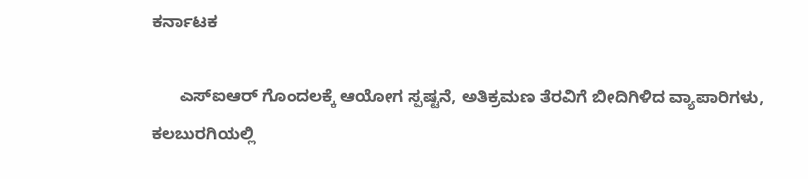ಕರ್ನಾಟಕ

      ಎಸ್‌ಐಆರ್‌ ಗೊಂದಲಕ್ಕೆ ಆಯೋಗ ಸ್ಪಷ್ಟನೆ, ಅತಿಕ್ರಮಣ ತೆರವಿಗೆ ಬೀದಿಗಿಳಿದ ವ್ಯಾಪಾರಿಗಳು, ಕಲಬುರಗಿಯಲ್ಲಿ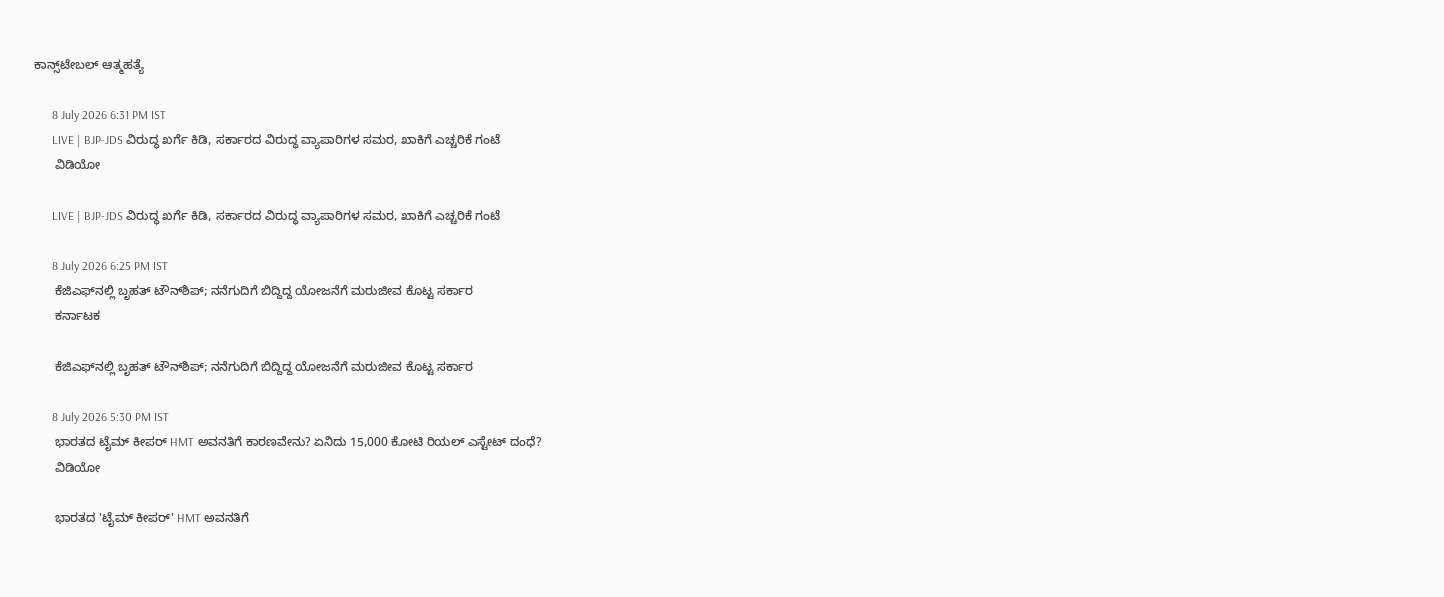ಕಾನ್ಸ್‌ಟೇಬಲ್‌ ಆತ್ಮಹತ್ಯೆ

      8 July 2026 6:31 PM IST
      LIVE | BJP-JDS ವಿರುದ್ಧ ಖರ್ಗೆ ಕಿಡಿ, ಸರ್ಕಾರದ ವಿರುದ್ಧ ವ್ಯಾಪಾರಿಗಳ ಸಮರ, ಖಾಕಿಗೆ ಎಚ್ಚರಿಕೆ ಗಂಟೆ
      ವಿಡಿಯೋ

      LIVE | BJP-JDS ವಿರುದ್ಧ ಖರ್ಗೆ ಕಿಡಿ, ಸರ್ಕಾರದ ವಿರುದ್ಧ ವ್ಯಾಪಾರಿಗಳ ಸಮರ, ಖಾಕಿಗೆ ಎಚ್ಚರಿಕೆ ಗಂಟೆ

      8 July 2026 6:25 PM IST
      ಕೆಜಿಎಫ್‌ನಲ್ಲಿ ಬೃಹತ್ ಟೌನ್‌ಶಿಪ್‌; ನನೆಗುದಿಗೆ ಬಿದ್ದಿದ್ದ ಯೋಜನೆಗೆ ಮರುಜೀವ ಕೊಟ್ಟ ಸರ್ಕಾರ
      ಕರ್ನಾಟಕ

      ಕೆಜಿಎಫ್‌ನಲ್ಲಿ ಬೃಹತ್ ಟೌನ್‌ಶಿಪ್‌; ನನೆಗುದಿಗೆ ಬಿದ್ದಿದ್ದ ಯೋಜನೆಗೆ ಮರುಜೀವ ಕೊಟ್ಟ ಸರ್ಕಾರ

      8 July 2026 5:30 PM IST
      ಭಾರತದ ಟೈಮ್ ಕೀಪರ್ HMT ಅವನತಿಗೆ ಕಾರಣವೇನು? ಏನಿದು 15,000 ಕೋಟಿ ರಿಯಲ್ ಎಸ್ಟೇಟ್ ದಂಧೆ?
      ವಿಡಿಯೋ

      ಭಾರತದ 'ಟೈಮ್ ಕೀಪರ್' HMT ಅವನತಿಗೆ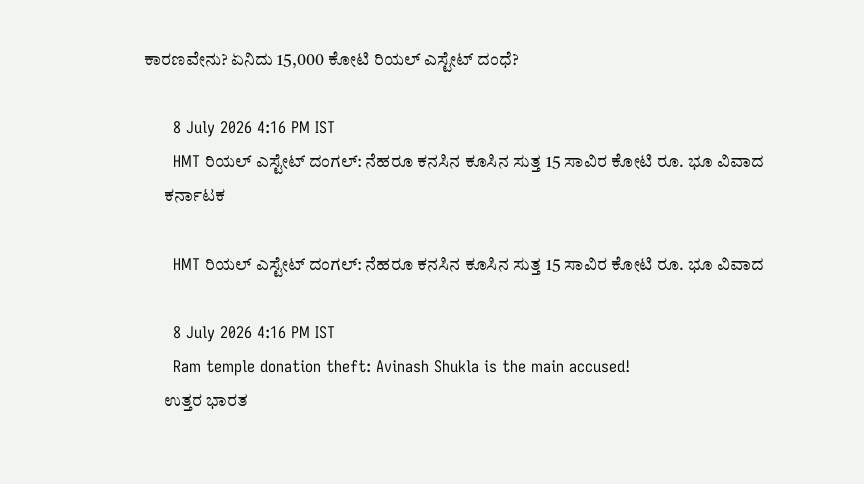ಕಾರಣವೇನು? ಏನಿದು 15,000 ಕೋಟಿ ರಿಯಲ್ ಎಸ್ಟೇಟ್ ದಂಧೆ?

      8 July 2026 4:16 PM IST
      HMT ರಿಯಲ್ ಎಸ್ಟೇಟ್ ದಂಗಲ್: ನೆಹರೂ ಕನಸಿನ ಕೂಸಿನ ಸುತ್ತ 15 ಸಾವಿರ ಕೋಟಿ ರೂ. ಭೂ ವಿವಾದ
      ಕರ್ನಾಟಕ

      HMT ರಿಯಲ್ ಎಸ್ಟೇಟ್ ದಂಗಲ್: ನೆಹರೂ ಕನಸಿನ ಕೂಸಿನ ಸುತ್ತ 15 ಸಾವಿರ ಕೋಟಿ ರೂ. ಭೂ ವಿವಾದ

      8 July 2026 4:16 PM IST
      Ram temple donation theft: Avinash Shukla is the main accused!
      ಉತ್ತರ ಭಾರತ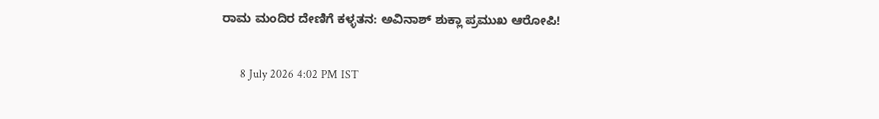ರಾಮ ಮಂದಿರ ದೇಣಿಗೆ ಕಳ್ಳತನ: ಅವಿನಾಶ್ ಶುಕ್ಲಾ ಪ್ರಮುಖ ಆರೋಪಿ!

      8 July 2026 4:02 PM IST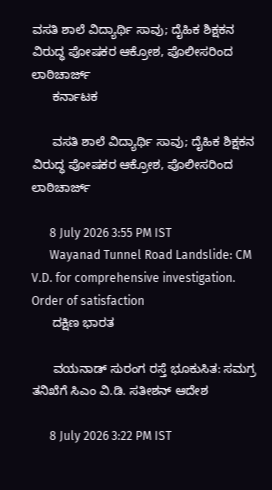ವಸತಿ ಶಾಲೆ ವಿದ್ಯಾರ್ಥಿ ಸಾವು; ದೈಹಿಕ ಶಿಕ್ಷಕನ ವಿರುದ್ಧ ಪೋಷಕರ ಆಕ್ರೋಶ, ಪೊಲೀಸರಿಂದ ಲಾಠಿಚಾರ್ಜ್
      ಕರ್ನಾಟಕ

      ವಸತಿ ಶಾಲೆ ವಿದ್ಯಾರ್ಥಿ ಸಾವು; ದೈಹಿಕ ಶಿಕ್ಷಕನ ವಿರುದ್ಧ ಪೋಷಕರ ಆಕ್ರೋಶ, ಪೊಲೀಸರಿಂದ ಲಾಠಿಚಾರ್ಜ್

      8 July 2026 3:55 PM IST
      Wayanad Tunnel Road Landslide: CM V.D. for comprehensive investigation. Order of satisfaction
      ದಕ್ಷಿಣ ಭಾರತ

      ವಯನಾಡ್‌ ಸುರಂಗ ರಸ್ತೆ ಭೂಕುಸಿತ: ಸಮಗ್ರ ತನಿಖೆಗೆ ಸಿಎಂ ವಿ.ಡಿ. ಸತೀಶನ್ ಆದೇಶ

      8 July 2026 3:22 PM IST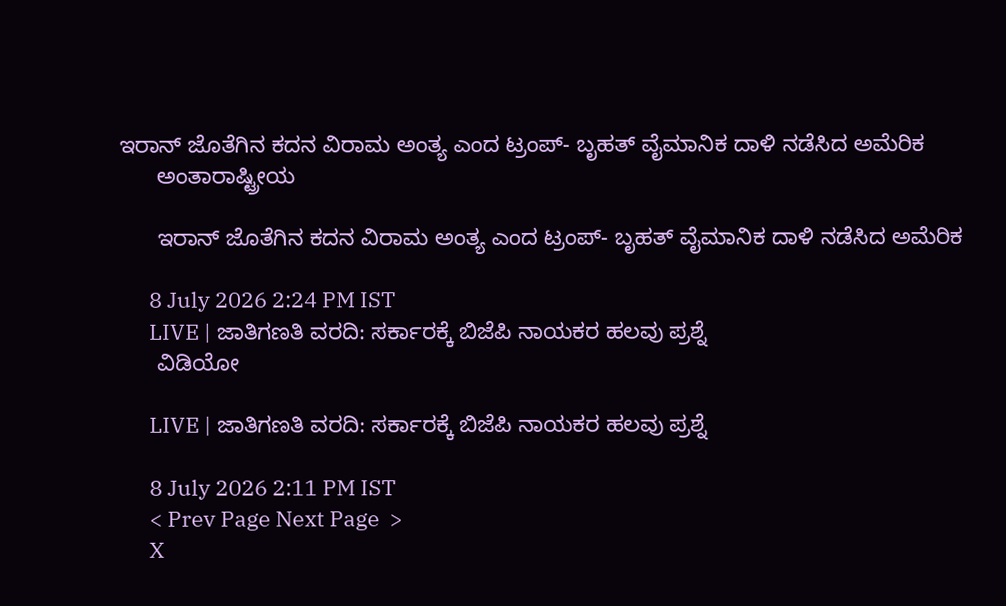ಇರಾನ್ ಜೊತೆಗಿನ ಕದನ ವಿರಾಮ ಅಂತ್ಯ ಎಂದ ಟ್ರಂಪ್‌- ಬೃಹತ್ ವೈಮಾನಿಕ ದಾಳಿ ನಡೆಸಿದ ಅಮೆರಿಕ
      ಅಂತಾರಾಷ್ಟ್ರೀಯ

      ಇರಾನ್ ಜೊತೆಗಿನ ಕದನ ವಿರಾಮ ಅಂತ್ಯ ಎಂದ ಟ್ರಂಪ್‌- ಬೃಹತ್ ವೈಮಾನಿಕ ದಾಳಿ ನಡೆಸಿದ ಅಮೆರಿಕ

      8 July 2026 2:24 PM IST
      LIVE | ಜಾತಿಗಣತಿ ವರದಿ: ಸರ್ಕಾರಕ್ಕೆ ಬಿಜೆಪಿ ನಾಯಕರ ಹಲವು ಪ್ರಶ್ನೆ
      ವಿಡಿಯೋ

      LIVE | ಜಾತಿಗಣತಿ ವರದಿ: ಸರ್ಕಾರಕ್ಕೆ ಬಿಜೆಪಿ ನಾಯಕರ ಹಲವು ಪ್ರಶ್ನೆ

      8 July 2026 2:11 PM IST
      < Prev Page Next Page  >
      X